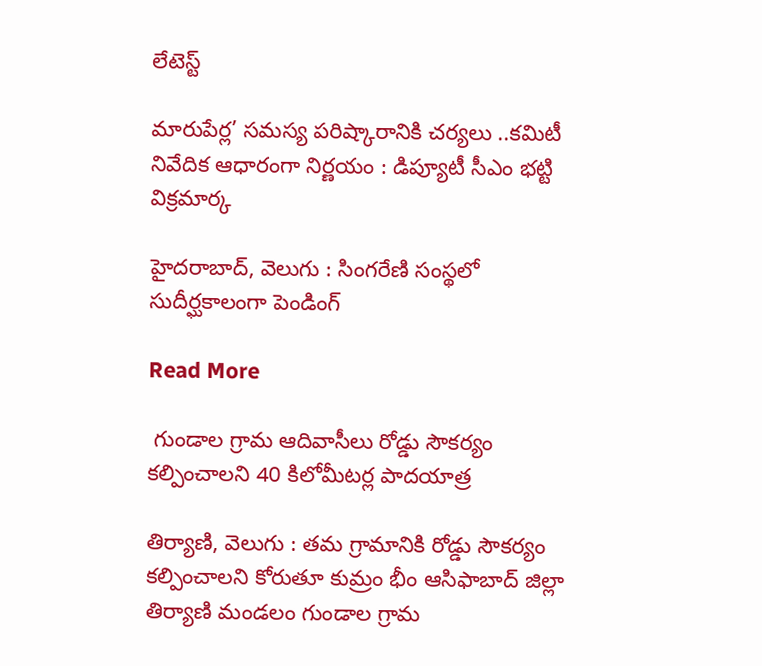లేటెస్ట్

మారుపేర్ల’ సమస్య పరిష్కారానికి చర్యలు ..కమిటీ నివేదిక ఆధారంగా నిర్ణయం : డిప్యూటీ సీఎం భట్టి విక్రమార్క

హైదరాబాద్, వెలుగు : సింగరేణి సంస్థలో సుదీర్ఘకాలంగా పెండింగ్‌‌‌‌‌‌‌‌‌‌‌‌‌‌‌

Read More

 గుండాల గ్రామ ఆదివాసీలు రోడ్డు సౌకర్యం కల్పించాలని 40 కిలోమీటర్ల పాదయాత్ర

తిర్యాణి, వెలుగు : తమ గ్రామానికి రోడ్డు సౌకర్యం కల్పించాలని కోరుతూ కుమ్రం భీం ఆసిఫాబాద్ జిల్లా తిర్యాణి మండలం గుండాల గ్రామ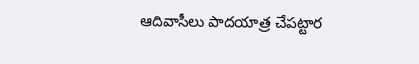ఆదివాసీలు పాదయాత్ర చేపట్టార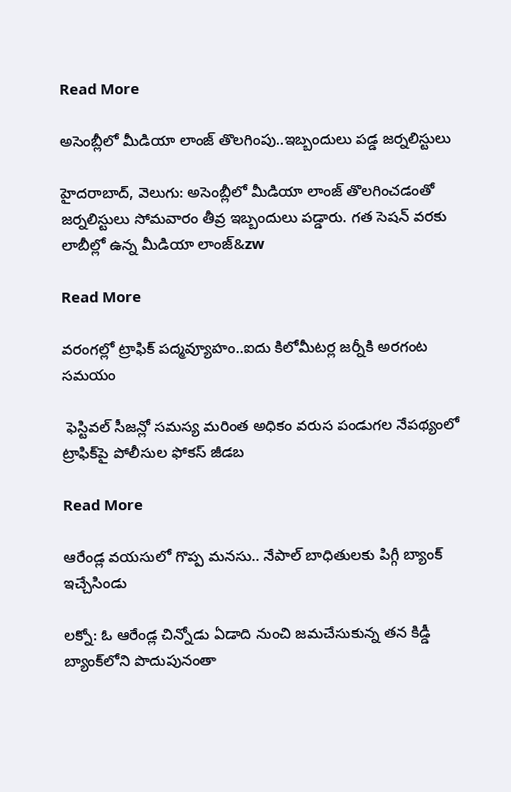Read More

అసెంబ్లీలో మీడియా లాంజ్ తొలగింపు..ఇబ్బందులు పడ్డ జర్నలిస్టులు

హైదరాబాద్, వెలుగు: అసెంబ్లీలో మీడియా లాంజ్ తొలగించడంతో జర్నలిస్టులు సోమవారం తీవ్ర ఇబ్బందులు పడ్డారు. గత సెషన్ వరకు లాబీల్లో ఉన్న మీడియా లాంజ్‌&zw

Read More

వరంగల్లో ట్రాఫిక్ పద్మవ్యూహం..ఐదు కిలోమీటర్ల జర్నీకి అరగంట సమయం

 ఫెస్టివల్ సీజన్లో సమస్య మరింత అధికం వరుస పండుగల నేపథ్యంలో ట్రాఫిక్‌‌‌‌పై పోలీసుల ఫోకస్‌‌‌‌ జీడబ

Read More

ఆరేండ్ల వయసులో గొప్ప మనసు.. నేపాల్ బాధితులకు పిగ్గీ బ్యాంక్ ఇచ్చేసిండు

లక్నో: ఓ ఆరేండ్ల చిన్నోడు ఏడాది నుంచి జమచేసుకున్న తన కిడ్డీ బ్యాంక్‌‌‌‌లోని పొదుపునంతా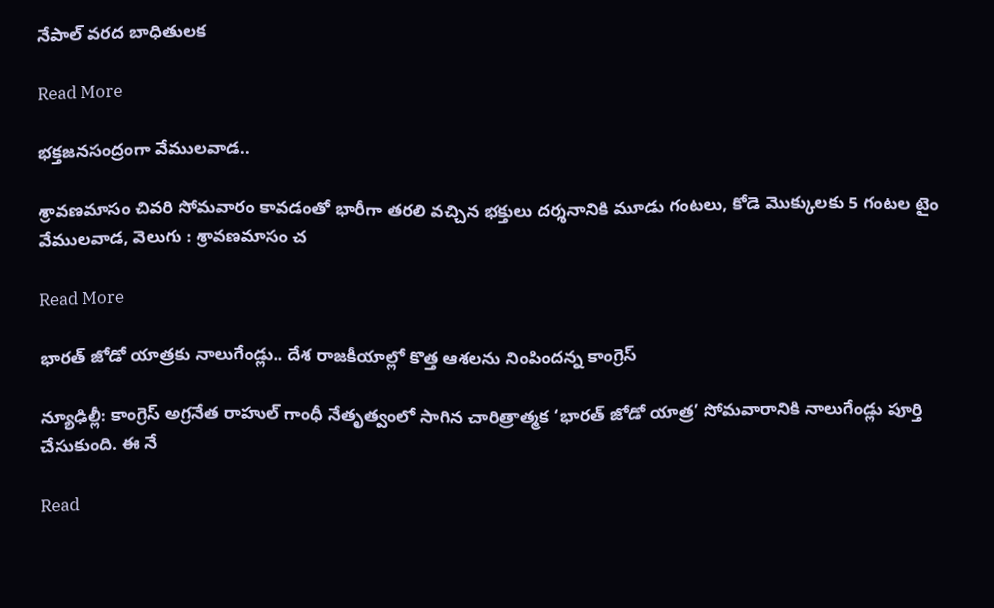నేపాల్‌‌‌‌ వరద బాధితులక

Read More

భక్తజనసంద్రంగా వేములవాడ..

శ్రావణమాసం చివరి సోమవారం కావడంతో భారీగా తరలి వచ్చిన భక్తులు దర్శనానికి మూడు గంటలు, కోడె మొక్కులకు 5 గంటల టైం వేములవాడ, వెలుగు : శ్రావణమాసం చ

Read More

భారత్ జోడో యాత్రకు నాలుగేండ్లు.. దేశ రాజకీయాల్లో కొత్త ఆశలను నింపిందన్న కాంగ్రెస్

న్యూఢిల్లీ: కాంగ్రెస్ అగ్రనేత రాహుల్ గాంధీ నేతృత్వంలో సాగిన చారిత్రాత్మక ‘భారత్ జోడో యాత్ర’ సోమవారానికి నాలుగేండ్లు పూర్తి చేసుకుంది. ఈ నే

Read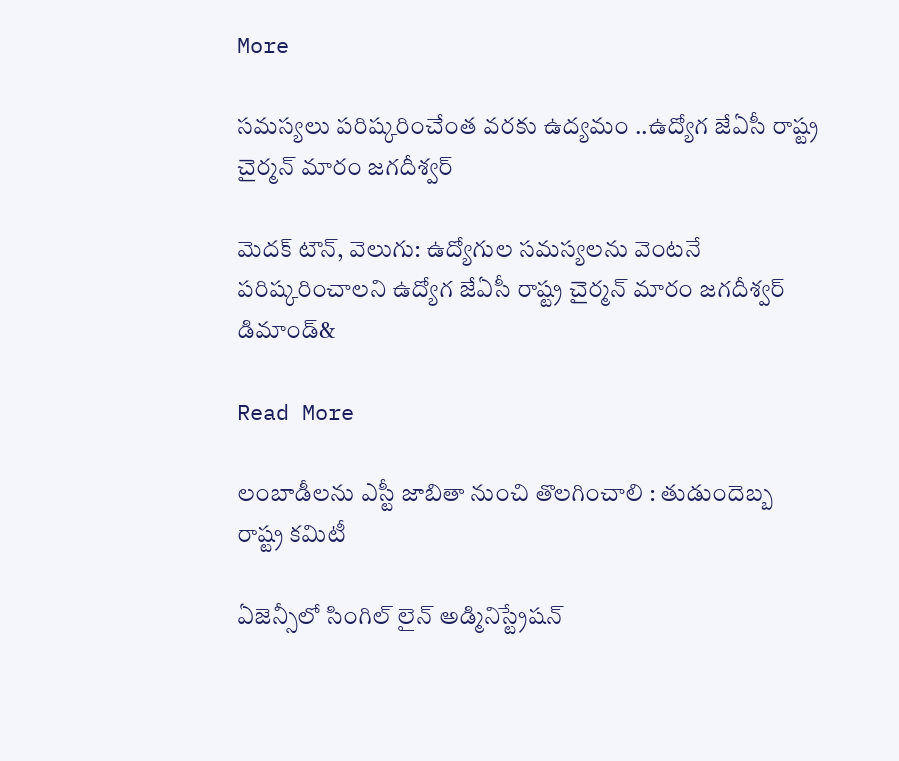More

సమస్యలు పరిష్కరించేంత వరకు ఉద్యమం ..ఉద్యోగ జేఏసీ రాష్ట్ర చైర్మన్ మారం జగదీశ్వర్

మెదక్ టౌన్, వెలుగు: ఉద్యోగుల సమస్యలను వెంటనే పరిష్కరించాలని ఉద్యోగ జేఏసీ రాష్ట్ర చైర్మన్ మారం జగదీశ్వర్‌‌‌‌ డిమాండ్‌‌&

Read More

లంబాడీలను ఎస్టీ జాబితా నుంచి తొలగించాలి : తుడుందెబ్బ రాష్ట్ర కమిటీ

ఏజెన్సీలో సింగిల్ లైన్ అడ్మినిస్ట్రేషన్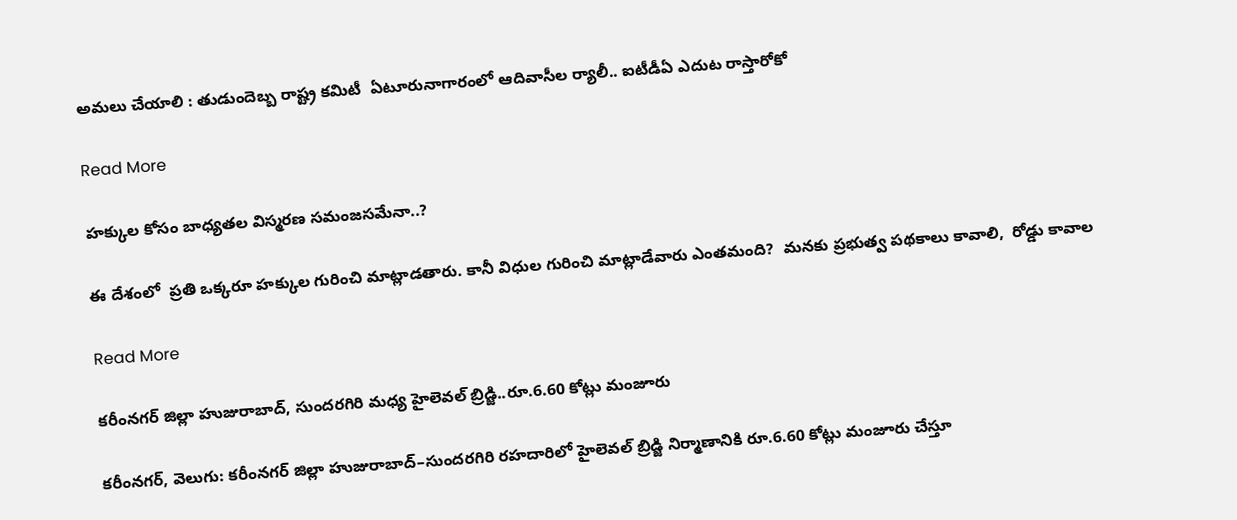అమలు చేయాలి : తుడుందెబ్బ రాష్ట్ర కమిటీ  ఏటూరునాగారంలో ఆదివాసీల ర్యాలీ.. ఐటీడీఏ ఎదుట రాస్తారోకో

Read More

హక్కుల కోసం బాధ్యతల విస్మరణ సమంజసమేనా..?

ఈ దేశంలో  ప్రతి ఒక్కరూ హక్కుల గురించి మాట్లాడతారు. కానీ విధుల గురించి మాట్లాడేవారు ఎంతమంది?  మనకు ప్రభుత్వ పథకాలు కావాలి,  రోడ్డు కావాల

Read More

కరీంనగర్ జిల్లా హుజురాబాద్, సుందరగిరి మధ్య హైలెవల్ బ్రిడ్జి..రూ.6.60 కోట్లు మంజూరు

కరీంనగర్, వెలుగు: కరీంనగర్ జిల్లా హుజురాబాద్–సుందరగిరి రహదారిలో హైలెవల్ బ్రిడ్జి నిర్మాణానికి రూ.6.60 కోట్లు మంజూరు చేస్తూ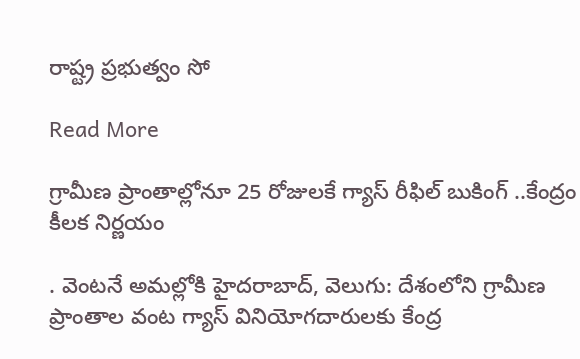రాష్ట్ర ప్రభుత్వం సో

Read More

గ్రామీణ ప్రాంతాల్లోనూ 25 రోజులకే గ్యాస్ రీఫిల్ బుకింగ్ ..కేంద్రం కీలక నిర్ణయం

. వెంటనే అమల్లోకి హైదరాబాద్, వెలుగు: దేశంలోని గ్రామీణ ప్రాంతాల వంట గ్యాస్ వినియోగదారులకు కేంద్ర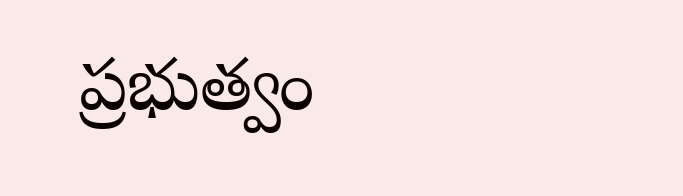ప్రభుత్వం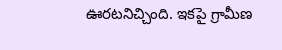ఊరటనిచ్చింది. ఇకపై గ్రామీణ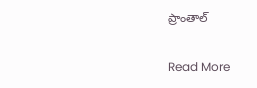ప్రాంతాల్

Read More